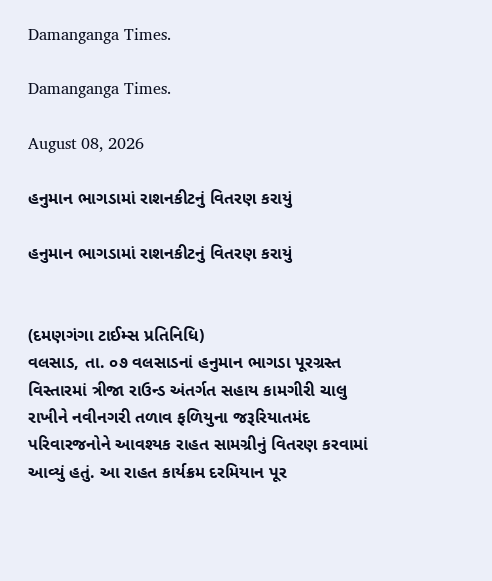Damanganga Times.

Damanganga Times.

August 08, 2026

હનુમાન ભાગડામાં રાશનકીટનું વિતરણ કરાયું

હનુમાન ભાગડામાં રાશનકીટનું વિતરણ કરાયું


(દમણગંગા ટાઈમ્સ પ્રતિનિધિ)
વલસાડ, તા. ૦૭ વલસાડનાં હનુમાન ભાગડા પૂરગ્રસ્ત વિસ્તારમાં ત્રીજા રાઉન્ડ અંતર્ગત સહાય કામગીરી ચાલુ રાખીને નવીનગરી તળાવ ફળિયુના જરૂરિયાતમંદ પરિવારજનોને આવશ્યક રાહત સામગ્રીનું વિતરણ કરવામાં આવ્યું હતું. આ રાહત કાર્યક્રમ દરમિયાન પૂર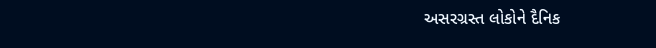અસરગ્રસ્ત લોકોને દૈનિક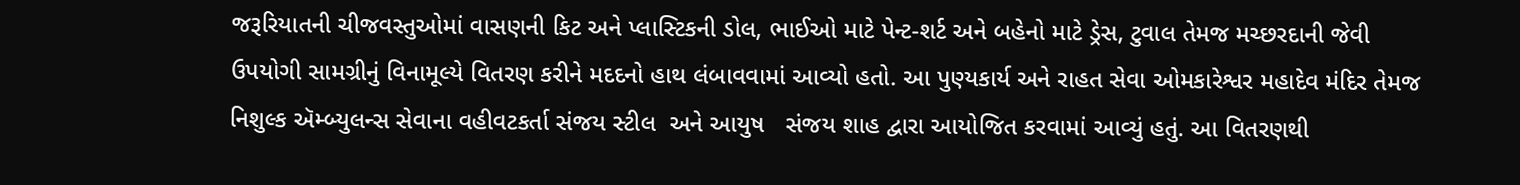જરૂરિયાતની ચીજવસ્તુઓમાં વાસણની કિટ અને પ્લાસ્ટિકની ડોલ, ભાઈઓ માટે પેન્ટ-શર્ટ અને બહેનો માટે ડ્રેસ, ટુવાલ તેમજ મચ્છરદાની જેવી ઉપયોગી સામગ્રીનું વિનામૂલ્યે વિતરણ કરીને મદદનો હાથ લંબાવવામાં આવ્યો હતો. આ પુણ્યકાર્ય અને રાહત સેવા ઓમકારેશ્વર મહાદેવ મંદિર તેમજ નિશુલ્ક ઍમ્બ્યુલન્સ સેવાના વહીવટકર્તા સંજય સ્ટીલ  અને આયુષ   સંજય શાહ દ્વારા આયોજિત કરવામાં આવ્યું હતું. આ વિતરણથી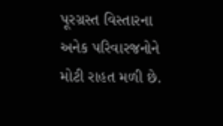પૂરગ્રસ્ત વિસ્તારના અનેક પરિવારજનોને મોટી રાહત મળી છે.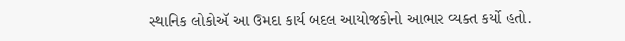સ્થાનિક લોકોઍ આ ઉમદા કાર્ય બદલ આયોજકોનો આભાર વ્યક્ત કર્યો હતો.